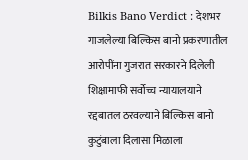Bilkis Bano Verdict : देशभर गाजलेल्या बिल्किस बानो प्रकरणातील आरोपींना गुजरात सरकारने दिलेली शिक्षामाफी सर्वोच्च न्यायालयाने रद्दबातल ठरवल्याने बिल्किस बानो कुटुंबाला दिलासा मिळाला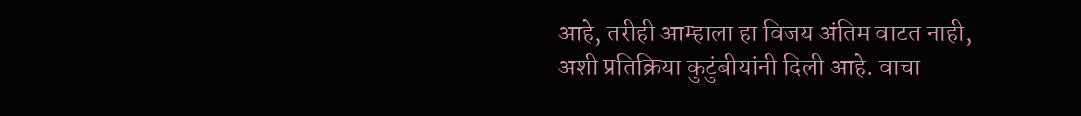आहे, तरीही आम्हाला हा विजय अंतिम वाटत नाही, अशी प्रतिक्रिया कुटुंबीयांनी दिली आहे. वाचा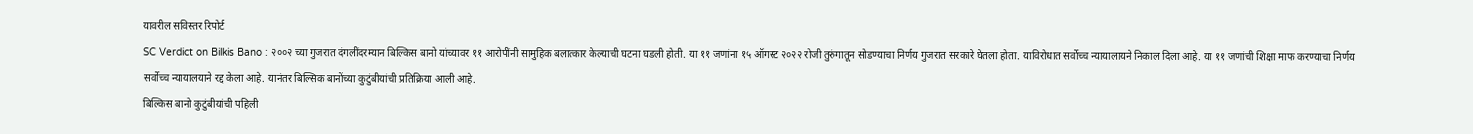यावरील सविस्तर रिपोर्ट
SC Verdict on Bilkis Bano : २००२ च्या गुजरात दंगलींदरम्यान बिल्किस बानो यांच्यावर ११ आरोपींनी सामुहिक बलात्कार केल्याची घटना घडली होती. या ११ जणांना १५ ऑगस्ट २०२२ रोजी तुरुंगातून सोडण्याचा निर्णय गुजरात सरकारे घेतला होता. याविरोधात सर्वोच्च न्यायालायने निकाल दिला आहे. या ११ जणांची शिक्षा माफ करण्याचा निर्णय सर्वोच्च न्यायालयाने रद्द केला आहे. यानंतर बिल्सिक बानोंच्या कुटुंबीयांची प्रतिक्रिया आली आहे.
बिल्किस बानो कुटुंबीयांची पहिली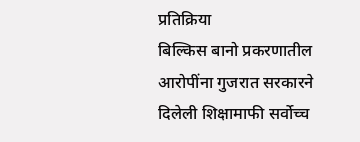प्रतिक्रिया
बिल्किस बानो प्रकरणातील आरोपींना गुजरात सरकारने दिलेली शिक्षामाफी सर्वोच्च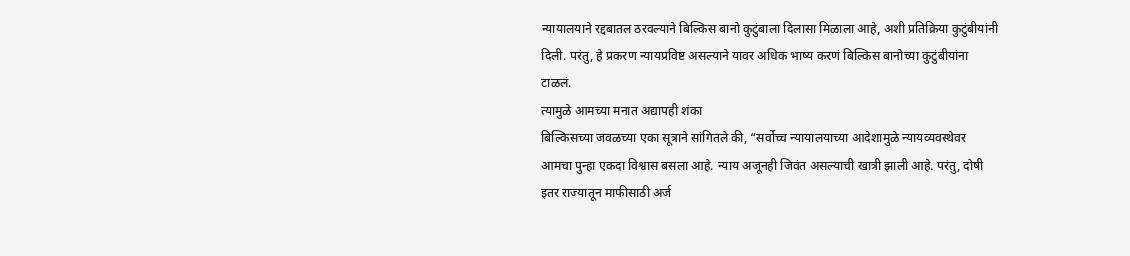न्यायालयाने रद्दबातल ठरवल्याने बिल्किस बानो कुटुंबाला दिलासा मिळाला आहे, अशी प्रतिक्रिया कुटुंबीयांनी दिली. परंतु, हे प्रकरण न्यायप्रविष्ट असल्याने यावर अधिक भाष्य करणं बिल्किस बानोच्या कुटुंबीयांना टाळलं.
त्यामुळे आमच्या मनात अद्यापही शंका
बिल्किसच्या जवळच्या एका सूत्राने सांगितले की, “सर्वोच्च न्यायालयाच्या आदेशामुळे न्यायव्यवस्थेवर आमचा पुन्हा एकदा विश्वास बसला आहे. न्याय अजूनही जिवंत असल्याची खात्री झाली आहे. परंतु, दोषी इतर राज्यातून माफीसाठी अर्ज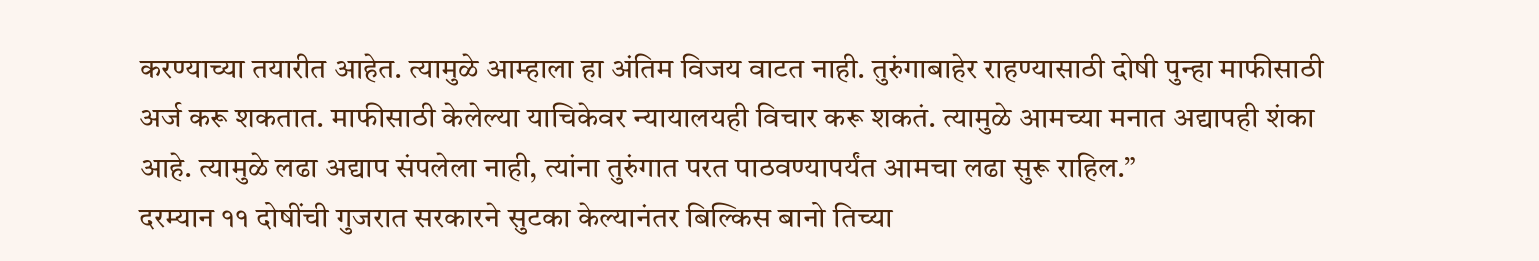करण्याच्या तयारीत आहेत. त्यामुळे आम्हाला हा अंतिम विजय वाटत नाही. तुरुंगाबाहेर राहण्यासाठी दोषी पुन्हा माफीसाठी अर्ज करू शकतात. माफीसाठी केलेल्या याचिकेवर न्यायालयही विचार करू शकतं. त्यामुळे आमच्या मनात अद्यापही शंका आहे. त्यामुळे लढा अद्याप संपलेला नाही, त्यांना तुरुंगात परत पाठवण्यापर्यंत आमचा लढा सुरू राहिल.”
दरम्यान ११ दोषींची गुजरात सरकारने सुटका केल्यानंतर बिल्किस बानो तिच्या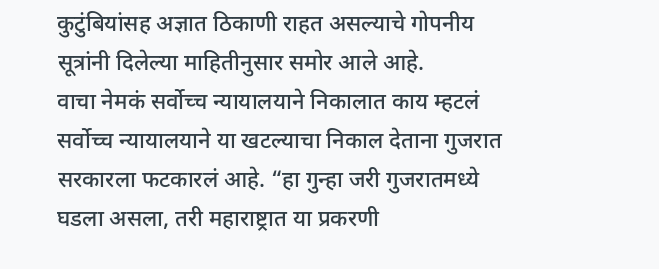कुटुंबियांसह अज्ञात ठिकाणी राहत असल्याचे गोपनीय सूत्रांनी दिलेल्या माहितीनुसार समोर आले आहे.
वाचा नेमकं सर्वोच्च न्यायालयाने निकालात काय म्हटलं
सर्वोच्च न्यायालयाने या खटल्याचा निकाल देताना गुजरात सरकारला फटकारलं आहे. “हा गुन्हा जरी गुजरातमध्ये घडला असला, तरी महाराष्ट्रात या प्रकरणी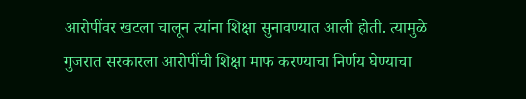आरोपींवर खटला चालून त्यांना शिक्षा सुनावण्यात आली होती. त्यामुळे गुजरात सरकारला आरोपींची शिक्षा माफ करण्याचा निर्णय घेण्याचा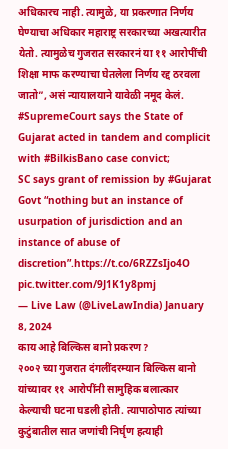अधिकारच नाही. त्यामुळे, या प्रकरणात निर्णय घेण्याचा अधिकार महाराष्ट्र सरकारच्या अखत्यारीत येतो. त्यामुळेच गुजरात सरकारनं या ११ आरोपींची शिक्षा माफ करण्याचा घेतलेला निर्णय रद्द ठरवला जातो”, असं न्यायालयाने यावेळी नमूद केलं.
#SupremeCourt says the State of Gujarat acted in tandem and complicit with #BilkisBano case convict;
SC says grant of remission by #Gujarat Govt “nothing but an instance of usurpation of jurisdiction and an instance of abuse of discretion”.https://t.co/6RZZsIjo4O pic.twitter.com/9J1K1y8pmj
— Live Law (@LiveLawIndia) January 8, 2024
काय आहे बिल्किस बानो प्रकरण?
२००२ च्या गुजरात दंगलींदरम्यान बिल्किस बानो यांच्यावर ११ आरोपींनी सामुहिक बलात्कार केल्याची घटना घडली होती. त्यापाठोपाठ त्यांच्या कुटुंबातील सात जणांची निर्घृण हत्याही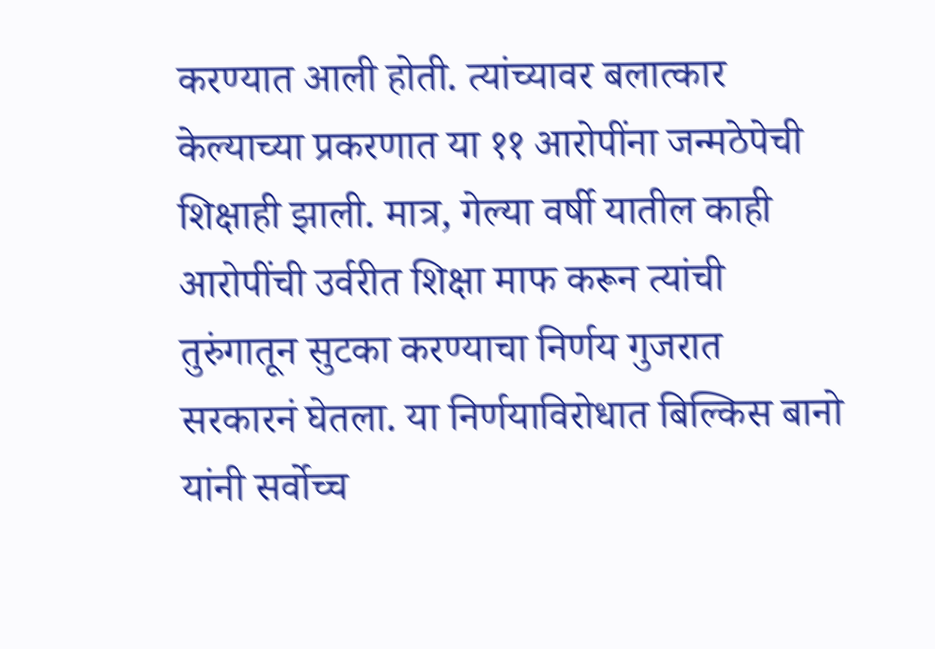करण्यात आली होती. त्यांच्यावर बलात्कार केल्याच्या प्रकरणात या ११ आरोपींना जन्मठेपेची शिक्षाही झाली. मात्र, गेल्या वर्षी यातील काही आरोपींची उर्वरीत शिक्षा माफ करून त्यांची तुरुंगातून सुटका करण्याचा निर्णय गुजरात सरकारनं घेतला. या निर्णयाविरोधात बिल्किस बानो यांनी सर्वोच्च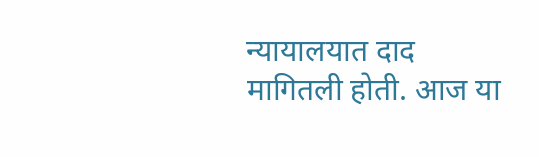न्यायालयात दाद मागितली होती. आज या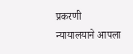प्रकरणी न्यायालयाने आपला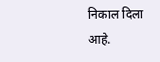निकाल दिला आहे.